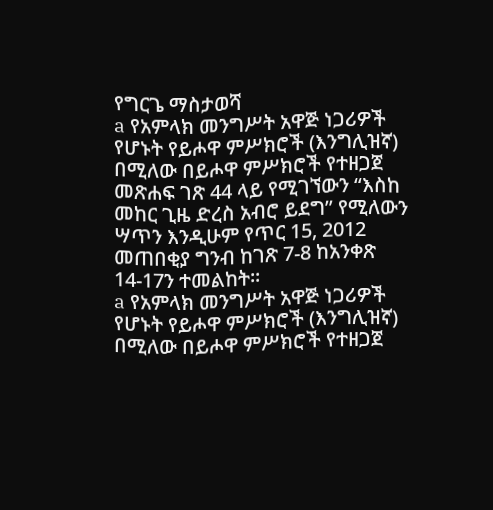የግርጌ ማስታወሻ
a የአምላክ መንግሥት አዋጅ ነጋሪዎች የሆኑት የይሖዋ ምሥክሮች (እንግሊዝኛ) በሚለው በይሖዋ ምሥክሮች የተዘጋጀ መጽሐፍ ገጽ 44 ላይ የሚገኘውን “እስከ መከር ጊዜ ድረስ አብሮ ይደግ” የሚለውን ሣጥን እንዲሁም የጥር 15, 2012 መጠበቂያ ግንብ ከገጽ 7-8 ከአንቀጽ 14-17ን ተመልከት።
a የአምላክ መንግሥት አዋጅ ነጋሪዎች የሆኑት የይሖዋ ምሥክሮች (እንግሊዝኛ) በሚለው በይሖዋ ምሥክሮች የተዘጋጀ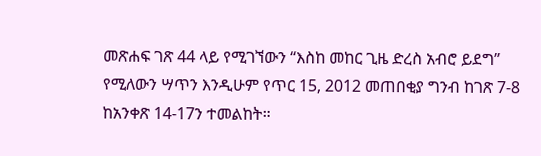መጽሐፍ ገጽ 44 ላይ የሚገኘውን “እስከ መከር ጊዜ ድረስ አብሮ ይደግ” የሚለውን ሣጥን እንዲሁም የጥር 15, 2012 መጠበቂያ ግንብ ከገጽ 7-8 ከአንቀጽ 14-17ን ተመልከት።